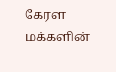கேரள மக்களின்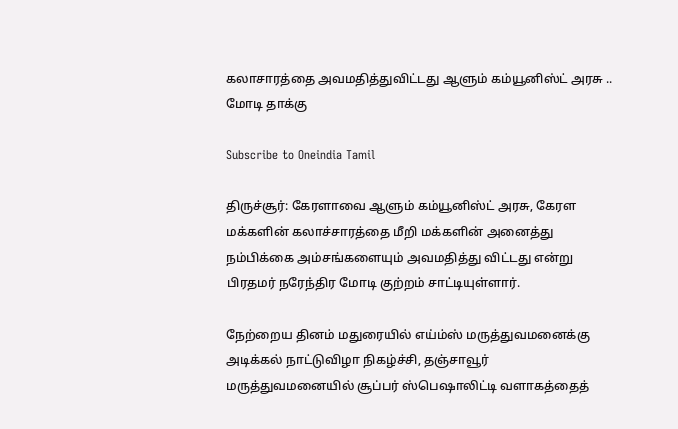கலாசாரத்தை அவமதித்துவிட்டது ஆளும் கம்யூனிஸ்ட் அரசு .. மோடி தாக்கு

Subscribe to Oneindia Tamil

திருச்சூர்: கேரளாவை ஆளும் கம்யூனிஸ்ட் அரசு, கேரள மக்களின் கலாச்சாரத்தை மீறி மக்களின் அனைத்து நம்பிக்கை அம்சங்களையும் அவமதித்து விட்டது என்று பிரதமர் நரேந்திர மோடி குற்றம் சாட்டியுள்ளார்.

நேற்றைய தினம் மதுரையில் எய்ம்ஸ் மருத்துவமனைக்கு அடிக்கல் நாட்டுவிழா நிகழ்ச்சி, தஞ்சாவூர் மருத்துவமனையில் சூப்பர் ஸ்பெஷாலிட்டி வளாகத்தைத்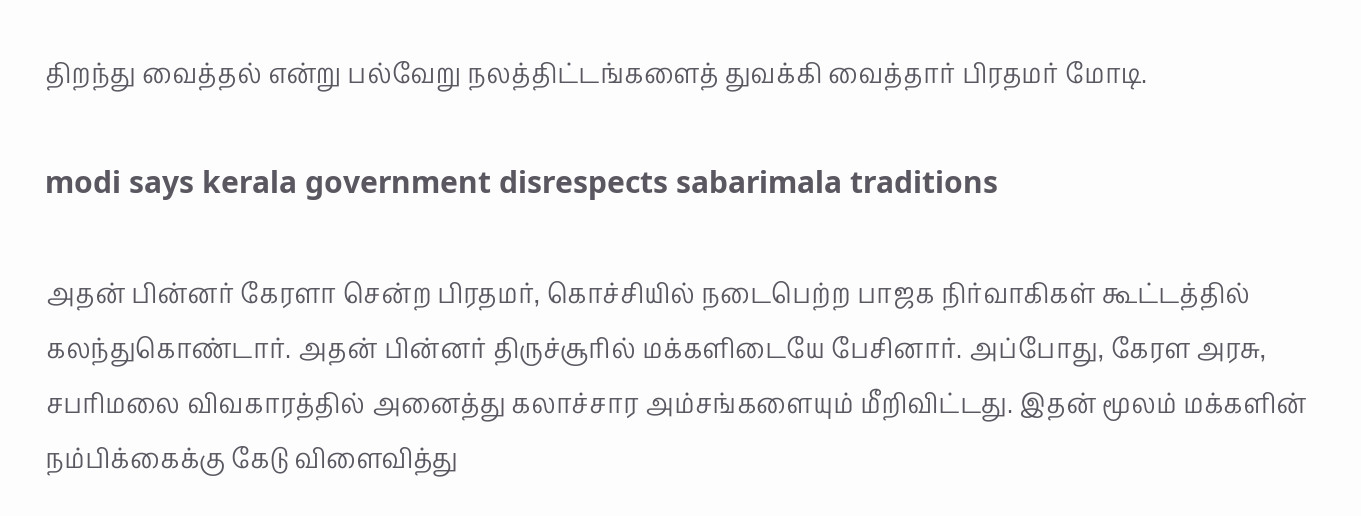திறந்து வைத்தல் என்று பல்வேறு நலத்திட்டங்களைத் துவக்கி வைத்தார் பிரதமர் மோடி.

modi says kerala government disrespects sabarimala traditions

அதன் பின்னர் கேரளா சென்ற பிரதமர், கொச்சியில் நடைபெற்ற பாஜக நிர்வாகிகள் கூட்டத்தில் கலந்துகொண்டார். அதன் பின்னர் திருச்சூரில் மக்களிடையே பேசினார். அப்போது, கேரள அரசு, சபரிமலை விவகாரத்தில் அனைத்து கலாச்சார அம்சங்களையும் மீறிவிட்டது. இதன் மூலம் மக்களின் நம்பிக்கைக்கு கேடு விளைவித்து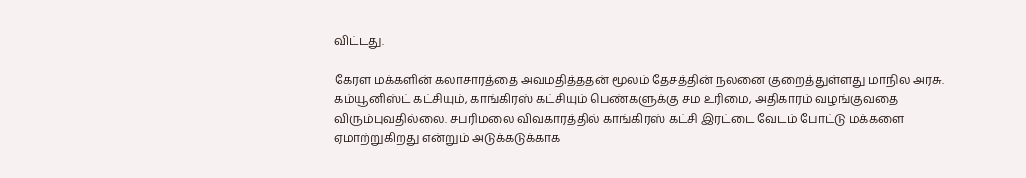விட்டது.

கேரள மக்களின் கலாசாரத்தை அவமதித்ததன் மூலம் தேசத்தின் நலனை குறைத்துள்ளது மாநில அரசு. கம்யூனிஸ்ட் கட்சியும், காங்கிரஸ் கட்சியும் பெண்களுக்கு சம உரிமை, அதிகாரம் வழங்குவதை விரும்புவதில்லை. சபரிமலை விவகாரத்தில் காங்கிரஸ் கட்சி இரட்டை வேடம் போட்டு மக்களை ஏமாற்றுகிறது என்றும் அடுக்கடுக்காக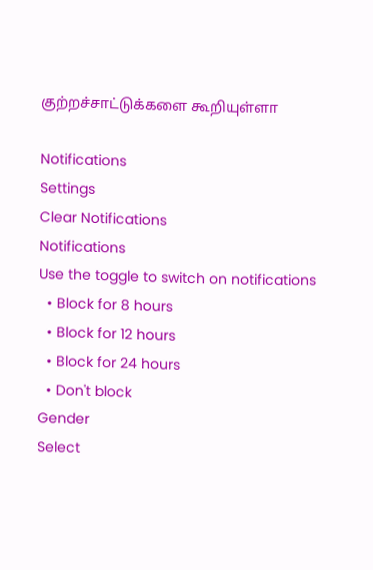குற்றச்சாட்டுக்களை கூறியுள்ளா

Notifications
Settings
Clear Notifications
Notifications
Use the toggle to switch on notifications
  • Block for 8 hours
  • Block for 12 hours
  • Block for 24 hours
  • Don't block
Gender
Select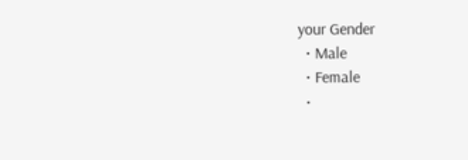your Gender
  • Male
  • Female
  •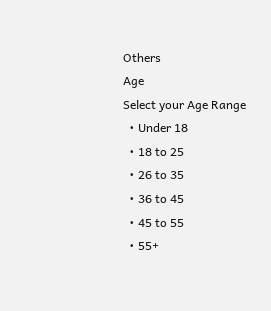Others
Age
Select your Age Range
  • Under 18
  • 18 to 25
  • 26 to 35
  • 36 to 45
  • 45 to 55
  • 55+